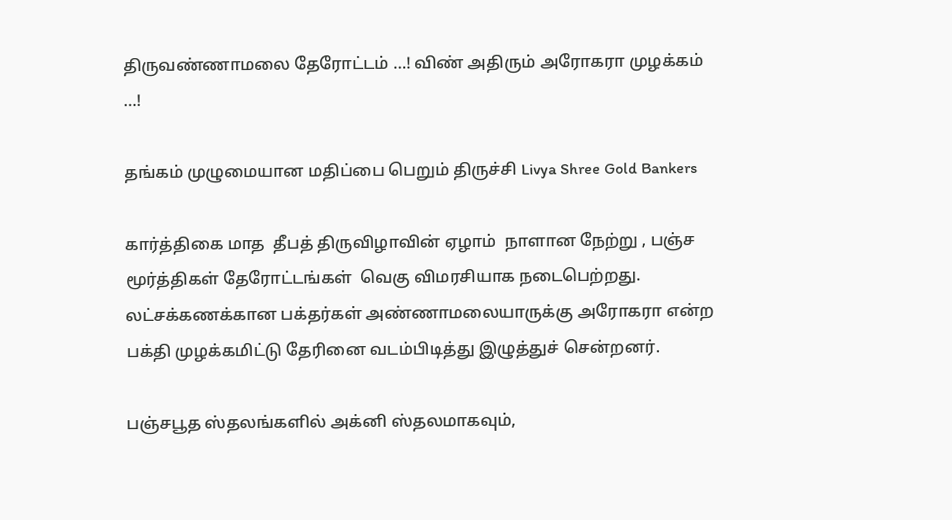திருவண்ணாமலை தேரோட்டம் …! விண் அதிரும் அரோகரா முழக்கம் …!

தங்கம் முழுமையான மதிப்பை பெறும் திருச்சி Livya Shree Gold Bankers

கார்த்திகை மாத  தீபத் திருவிழாவின் ஏழாம்  நாளான நேற்று , பஞ்ச மூர்த்திகள் தேரோட்டங்கள்  வெகு விமரசியாக நடைபெற்றது. லட்சக்கணக்கான பக்தர்கள் அண்ணாமலையாருக்கு அரோகரா என்ற பக்தி முழக்கமிட்டு தேரினை வடம்பிடித்து இழுத்துச் சென்றனர்.

பஞ்சபூத ஸ்தலங்களில் அக்னி ஸ்தலமாகவும்,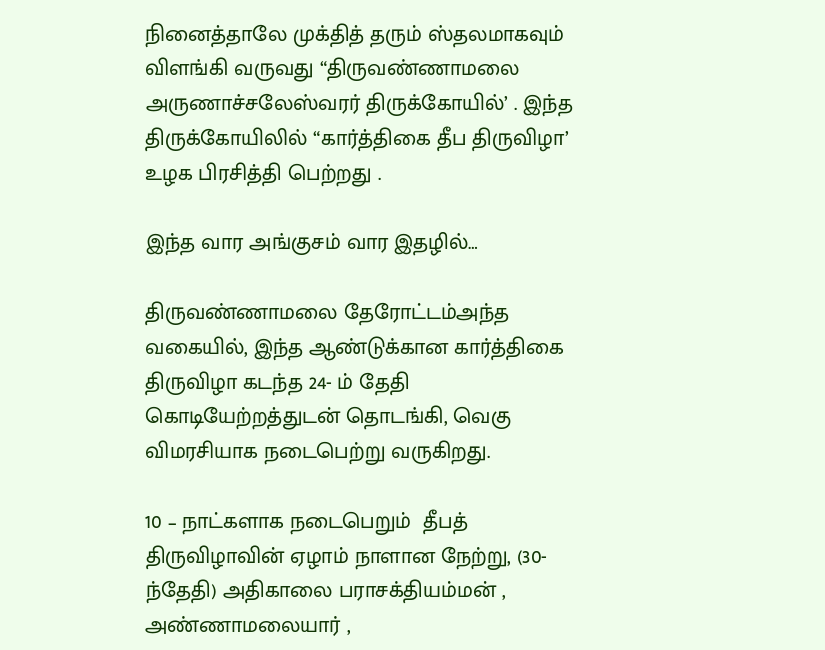நினைத்தாலே முக்தித் தரும் ஸ்தலமாகவும் விளங்கி வருவது “திருவண்ணாமலை அருணாச்சலேஸ்வரர் திருக்கோயில்’ . இந்த திருக்கோயிலில் “கார்த்திகை தீப திருவிழா’ உழக பிரசித்தி பெற்றது .

இந்த வார அங்குசம் வார இதழில்…

திருவண்ணாமலை தேரோட்டம்அந்த வகையில், இந்த ஆண்டுக்கான கார்த்திகை திருவிழா கடந்த 24- ம் தேதி கொடியேற்றத்துடன் தொடங்கி, வெகு விமரசியாக நடைபெற்று வருகிறது.

10 – நாட்களாக நடைபெறும்  தீபத் திருவிழாவின் ஏழாம் நாளான நேற்று, (30- ந்தேதி) அதிகாலை பராசக்தியம்மன் , அண்ணாமலையார் ,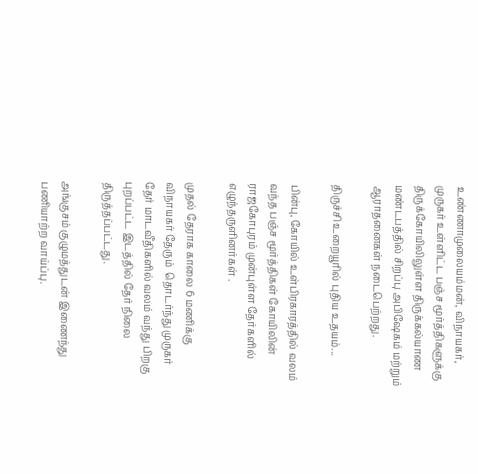உண்ணாமுலையம்மன், விநாயகர், முருகர் உள்ளிட்ட பஞ்ச மூர்த்திகளுக்கு திருக்கோயிலிலுள்ள திருக்கல்யாண மண்டபத்தில் சிறப்பு அபிஷேகம் மற்றும் ஆராதனைகள் நடைபெற்றது.

திருச்சி உறையூரில் புதிய உதயம்...

பின்பு, கோயில் உள்பிரகாரத்தில் வலம் வந்த பஞ்ச மூர்த்திகள் கோயிலின் ராஜகோபுரம் முன்புள்ள தேர்களில் எழுந்தருளினர்கள் .

முதல் தேராக காலை 6 மணிக்கு விநாயகர் தேரும்  தொடர்ந்து முருகர்  தேர் மாடவீதிகளில் வலம் வந்து பிறகு புறப்பட்ட இடத்தில் தேர் நிலை திருத்தப்பட்டது.

அங்குசம் குழுமத்துடன் இணைந்து பணியாற்ற வாய்ப்பு.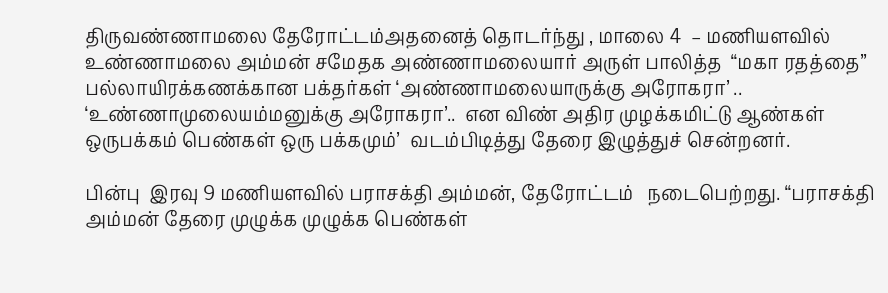திருவண்ணாமலை தேரோட்டம்அதனைத் தொடர்ந்து , மாலை 4  – மணியளவில் உண்ணாமலை அம்மன் சமேதக அண்ணாமலையார் அருள் பாலித்த  “மகா ரதத்தை” பல்லாயிரக்கணக்கான பக்தர்கள் ‘அண்ணாமலையாருக்கு அரோகரா’ .. ‘உண்ணாமுலையம்மனுக்கு அரோகரா’..  என விண் அதிர முழக்கமிட்டு ஆண்கள் ஒருபக்கம் பெண்கள் ஒரு பக்கமும்’  வடம்பிடித்து தேரை இழுத்துச் சென்றனர்.

பின்பு  இரவு 9 மணியளவில் பராசக்தி அம்மன், தேரோட்டம்   நடைபெற்றது. “பராசக்தி அம்மன் தேரை முழுக்க முழுக்க பெண்கள்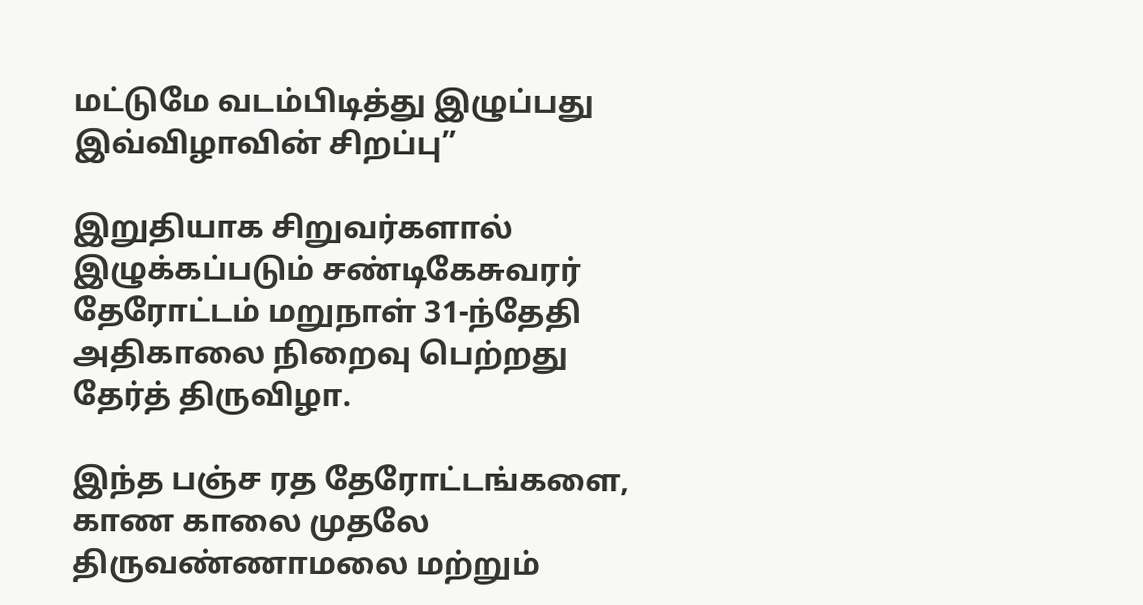மட்டுமே வடம்பிடித்து இழுப்பது இவ்விழாவின் சிறப்பு”

இறுதியாக சிறுவர்களால் இழுக்கப்படும் சண்டிகேசுவரர் தேரோட்டம் மறுநாள் 31-ந்தேதி அதிகாலை நிறைவு பெற்றது தேர்த் திருவிழா.

இந்த பஞ்ச ரத தேரோட்டங்களை, காண காலை முதலே  திருவண்ணாமலை மற்றும்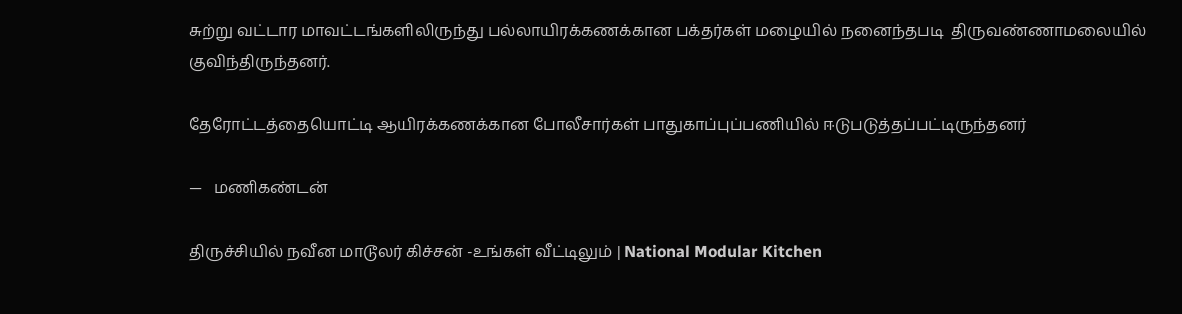சுற்று வட்டார மாவட்டங்களிலிருந்து பல்லாயிரக்கணக்கான பக்தர்கள் மழையில் நனைந்தபடி  திருவண்ணாமலையில் குவிந்திருந்தனர்.

தேரோட்டத்தையொட்டி ஆயிரக்கணக்கான போலீசார்கள் பாதுகாப்புப்பணியில் ஈடுபடுத்தப்பட்டிருந்தனர்

—   மணிகண்டன்

திருச்சியில் நவீன மாடூலர் கிச்சன் -உங்கள் வீட்டிலும் | National Modular Kitchen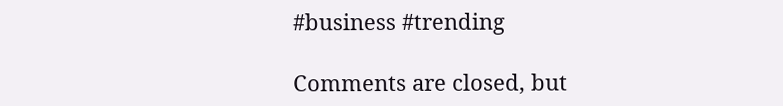#business #trending

Comments are closed, but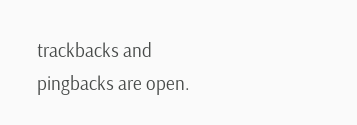trackbacks and pingbacks are open.